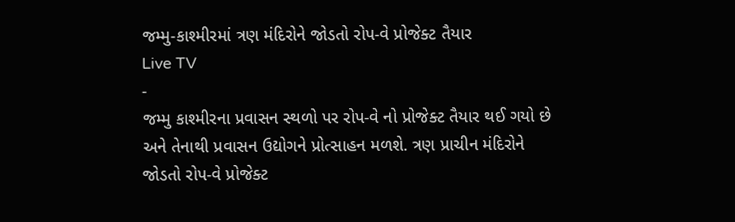જમ્મુ-કાશ્મીરમાં ત્રણ મંદિરોને જોડતો રોપ-વે પ્રોજેક્ટ તૈયાર
Live TV
-
જમ્મુ કાશ્મીરના પ્રવાસન સ્થળો પર રોપ-વે નો પ્રોજેક્ટ તૈયાર થઈ ગયો છે અને તેનાથી પ્રવાસન ઉદ્યોગને પ્રોત્સાહન મળશે. ત્રણ પ્રાચીન મંદિરોને જોડતો રોપ-વે પ્રોજેક્ટ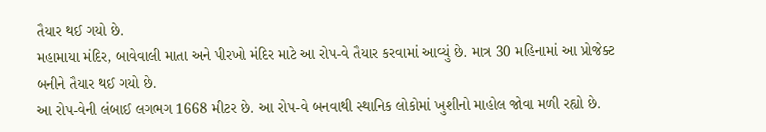તૈયાર થઈ ગયો છે.
મહામાયા મંદિર, બાવેવાલી માતા અને પીરખો મંદિર માટે આ રોપ-વે તૈયાર કરવામાં આવ્યું છે. માત્ર 30 મહિનામાં આ પ્રોજેક્ટ બનીને તૈયાર થઈ ગયો છે.
આ રોપ-વેની લંબાઈ લગભગ 1668 મીટર છે. આ રોપ-વે બનવાથી સ્થાનિક લોકોમાં ખુશીનો માહોલ જોવા મળી રહ્યો છે.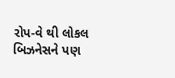રોપ-વે થી લોકલ બિઝનેસને પણ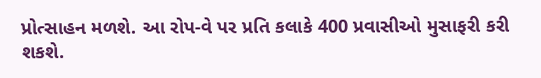પ્રોત્સાહન મળશે. આ રોપ-વે પર પ્રતિ કલાકે 400 પ્રવાસીઓ મુસાફરી કરી શકશે.